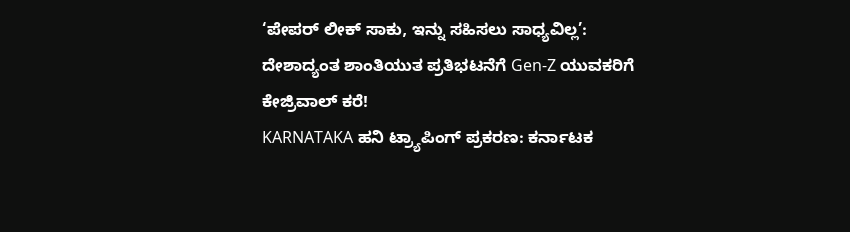‘ಪೇಪರ್ ಲೀಕ್ ಸಾಕು, ಇನ್ನು ಸಹಿಸಲು ಸಾಧ್ಯವಿಲ್ಲ’: ದೇಶಾದ್ಯಂತ ಶಾಂತಿಯುತ ಪ್ರತಿಭಟನೆಗೆ Gen-Z ಯುವಕರಿಗೆ ಕೇಜ್ರಿವಾಲ್ ಕರೆ!
KARNATAKA ಹನಿ ಟ್ರ್ಯಾಪಿಂಗ್ ಪ್ರಕರಣ: ಕರ್ನಾಟಕ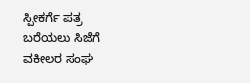ಸ್ಪೀಕರ್ಗೆ ಪತ್ರ ಬರೆಯಲು ಸಿಜೆಗೆ ವಕೀಲರ ಸಂಘ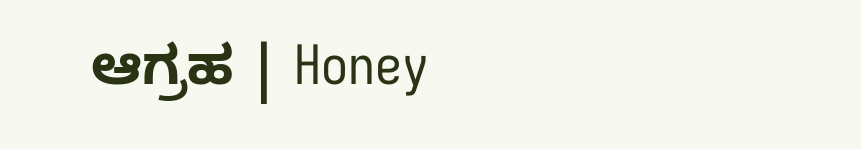ಆಗ್ರಹ | Honey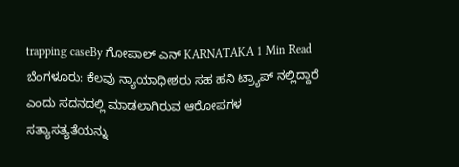trapping caseBy ಗೋಪಾಲ್ ಎನ್ KARNATAKA 1 Min Read ಬೆಂಗಳೂರು: ಕೆಲವು ನ್ಯಾಯಾಧೀಶರು ಸಹ ಹನಿ ಟ್ರ್ಯಾಪ್ ನಲ್ಲಿದ್ದಾರೆ ಎಂದು ಸದನದಲ್ಲಿ ಮಾಡಲಾಗಿರುವ ಆರೋಪಗಳ ಸತ್ಯಾಸತ್ಯತೆಯನ್ನು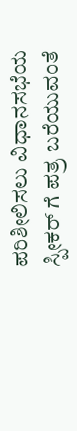ಪರಿಶೀಲಿಸಲು ವಿಧಾನಸಭೆಯ ಸ್ಪೀಕರ್ ಗೆ ಪತ್ರ ಬರೆಯುವಂತೆ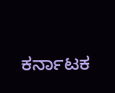ಕರ್ನಾಟಕ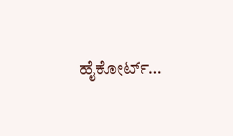ಹೈಕೋರ್ಟ್…